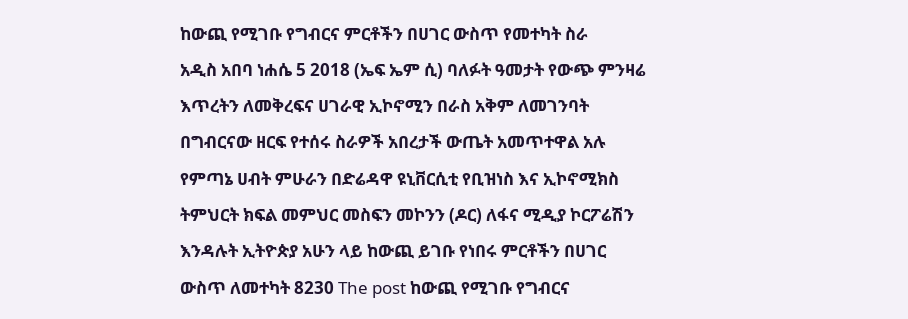ከውጪ የሚገቡ የግብርና ምርቶችን በሀገር ውስጥ የመተካት ስራ
አዲስ አበባ ነሐሴ 5 2018 (ኤፍ ኤም ሲ) ባለፉት ዓመታት የውጭ ምንዛሬ እጥረትን ለመቅረፍና ሀገራዊ ኢኮኖሚን በራስ አቅም ለመገንባት በግብርናው ዘርፍ የተሰሩ ስራዎች አበረታች ውጤት አመጥተዋል አሉ የምጣኔ ሀብት ምሁራን በድሬዳዋ ዩኒቨርሲቲ የቢዝነስ እና ኢኮኖሚክስ ትምህርት ክፍል መምህር መስፍን መኮንን (ዶር) ለፋና ሚዲያ ኮርፖሬሽን እንዳሉት ኢትዮጵያ አሁን ላይ ከውጪ ይገቡ የነበሩ ምርቶችን በሀገር ውስጥ ለመተካት 8230 The post ከውጪ የሚገቡ የግብርና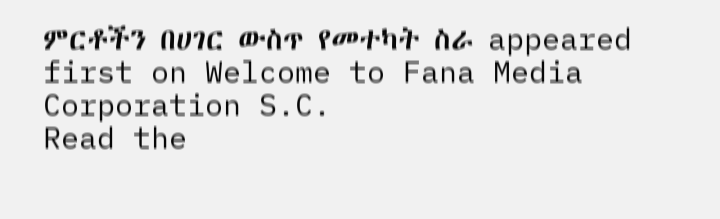ምርቶችን በሀገር ውስጥ የመተካት ስራ appeared first on Welcome to Fana Media Corporation S.C.
Read the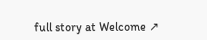full story at Welcome ↗